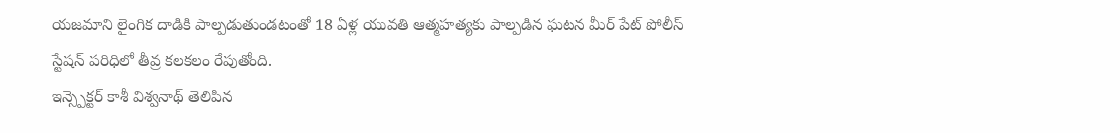యజమాని లైంగిక దాడికి పాల్పడుతుండటంతో 18 ఏళ్ల యువతి ఆత్మహత్యకు పాల్పడిన ఘటన మీర్ పేట్ పోలీస్ స్టేషన్ పరిధిలో తీవ్ర కలకలం రేపుతోంది.
ఇన్స్పెక్టర్ కాశీ విశ్వనాథ్ తెలిపిన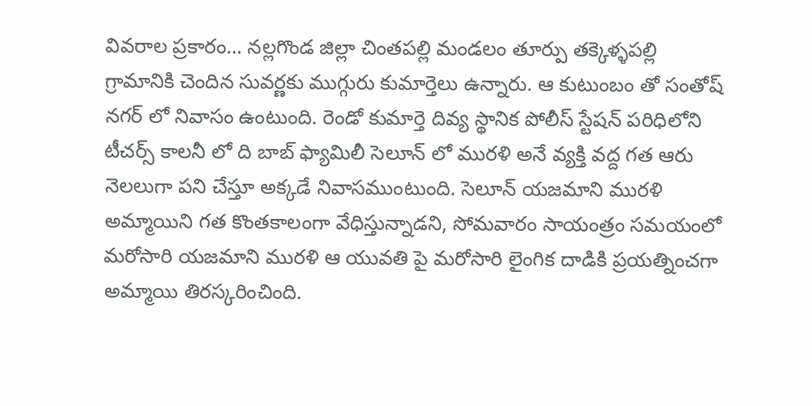వివరాల ప్రకారం… నల్లగొండ జిల్లా చింతపల్లి మండలం తూర్పు తక్కెళ్ళపల్లి గ్రామానికి చెందిన సువర్ణకు ముగ్గురు కుమార్తెలు ఉన్నారు. ఆ కుటుంబం తో సంతోష్ నగర్ లో నివాసం ఉంటుంది. రెండో కుమార్తె దివ్య స్థానిక పోలీస్ స్టేషన్ పరిధిలోని టీచర్స్ కాలనీ లో ది బాబ్ ఫ్యామిలీ సెలూన్ లో మురళి అనే వ్యక్తి వద్ద గత ఆరు నెలలుగా పని చేస్తూ అక్కడే నివాసముంటుంది. సెలూన్ యజమాని మురళి అమ్మాయిని గత కొంతకాలంగా వేధిస్తున్నాడని, సోమవారం సాయంత్రం సమయంలో మరోసారి యజమాని మురళి ఆ యువతి పై మరోసారి లైంగిక దాడికి ప్రయత్నించగా అమ్మాయి తిరస్కరించింది.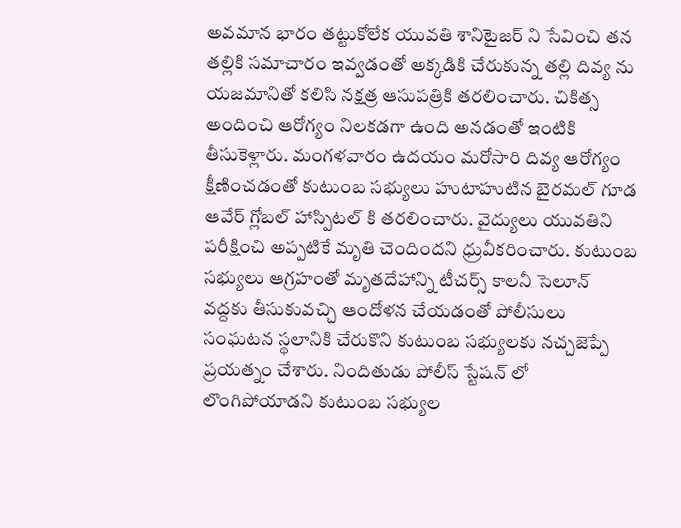అవమాన భారం తట్టుకోలేక యువతి శానిటైజర్ ని సేవించి తన తల్లికి సమాచారం ఇవ్వడంతో అక్కడికి చేరుకున్న తల్లి దివ్య ను యజమానితో కలిసి నక్షత్ర ఆసుపత్రికి తరలించారు. చికిత్స అందించి ఆరోగ్యం నిలకడగా ఉంది అనడంతో ఇంటికి తీసుకెళ్లారు. మంగళవారం ఉదయం మరోసారి దివ్య ఆరోగ్యం క్షీణించడంతో కుటుంబ సభ్యులు హుటాహుటిన బైరమల్ గూడ ఆవేర్ గ్లోబల్ హాస్పిటల్ కి తరలించారు. వైద్యులు యువతిని పరీక్షించి అప్పటికే మృతి చెందిందని ధ్రువీకరించారు. కుటుంబ సభ్యులు ఆగ్రహంతో మృతదేహాన్ని టీచర్స్ కాలనీ సెలూన్ వద్దకు తీసుకువచ్చి ఆందోళన చేయడంతో పోలీసులు సంఘటన స్థలానికి చేరుకొని కుటుంబ సభ్యులకు నచ్చజెప్పే ప్రయత్నం చేశారు. నిందితుడు పోలీస్ స్టేషన్ లో లొంగిపోయాడని కుటుంబ సభ్యుల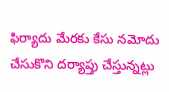ఫిర్యాదు మేరకు కేసు నమోదు చేసుకొని దర్యాప్తు చేస్తున్నట్లు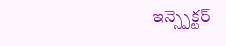ఇన్స్పెక్టర్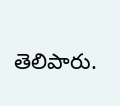తెలిపారు.